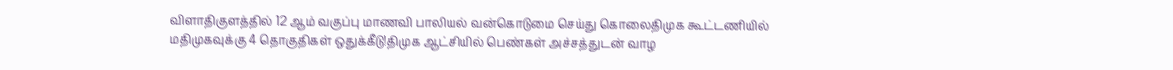விளாதிகுளத்தில் 12 ஆம் வகுப்பு மாணவி பாலியல் வன்கொடுமை செய்து கொலைதிமுக கூட்டணியில் மதிமுகவுக்கு 4 தொகுதிகள் ஒதுக்கீடு!திமுக ஆட்சியில் பெண்கள் அச்சத்துடன் வாழ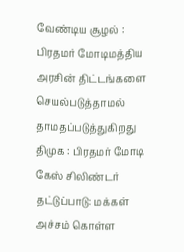வேண்டிய சூழல் : பிரதமர் மோடிமத்திய அரசின் திட்டங்களை செயல்படுத்தாமல் தாமதப்படுத்துகிறது திமுக : பிரதமர் மோடி கேஸ் சிலிண்டர் தட்டுப்பாடு: மக்கள் அச்சம் கொள்ள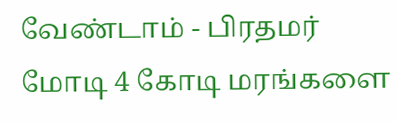வேண்டாம் - பிரதமர் மோடி 4 கோடி மரங்களை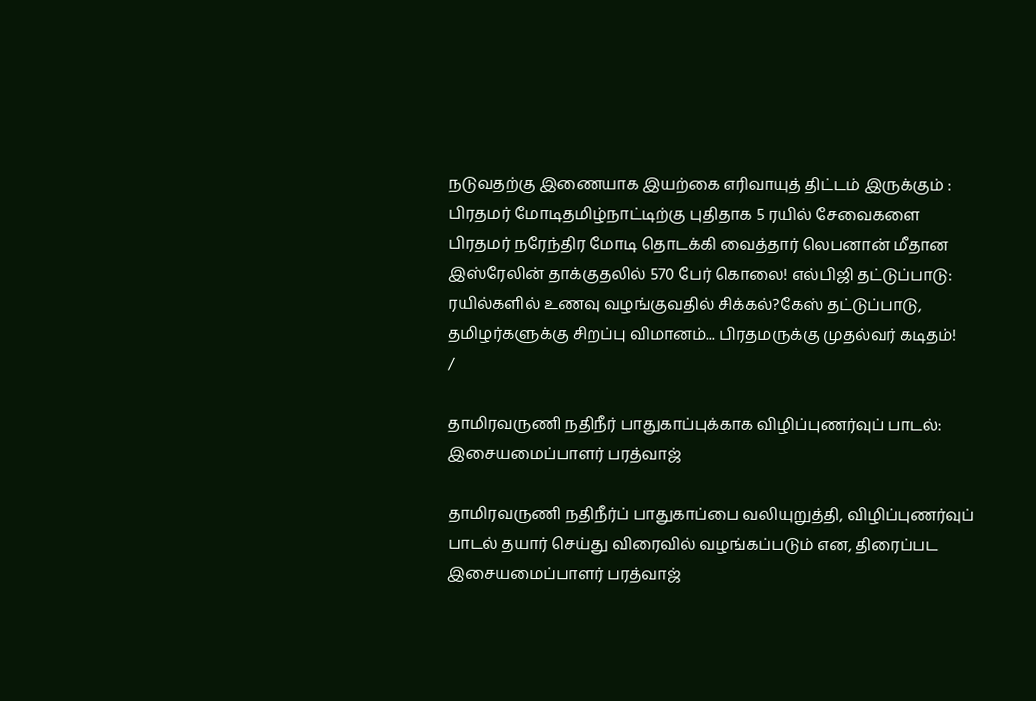நடுவதற்கு இணையாக இயற்கை எரிவாயுத் திட்டம் இருக்கும் : பிரதமர் மோடிதமிழ்நாட்டிற்கு புதிதாக 5 ரயில் சேவைகளை பிரதமர் நரேந்திர மோடி தொடக்கி வைத்தார் லெபனான் மீதான இஸ்ரேலின் தாக்குதலில் 570 பேர் கொலை! எல்பிஜி தட்டுப்பாடு: ரயில்களில் உணவு வழங்குவதில் சிக்கல்?கேஸ் தட்டுப்பாடு, தமிழர்களுக்கு சிறப்பு விமானம்... பிரதமருக்கு முதல்வர் கடிதம்!
/

தாமிரவருணி நதிநீர் பாதுகாப்புக்காக விழிப்புணர்வுப் பாடல்: இசையமைப்பாளர் பரத்வாஜ்

தாமிரவருணி நதிநீர்ப் பாதுகாப்பை வலியுறுத்தி, விழிப்புணர்வுப் பாடல் தயார் செய்து விரைவில் வழங்கப்படும் என, திரைப்பட இசையமைப்பாளர் பரத்வாஜ்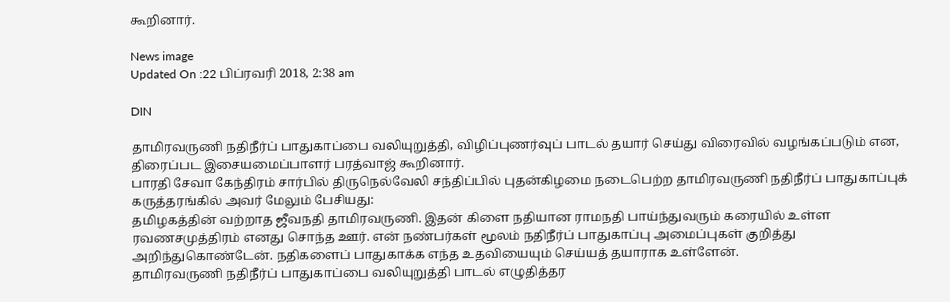கூறினார்.

News image
Updated On :22 பிப்ரவரி 2018, 2:38 am

DIN

தாமிரவருணி நதிநீர்ப் பாதுகாப்பை வலியுறுத்தி, விழிப்புணர்வுப் பாடல் தயார் செய்து விரைவில் வழங்கப்படும் என, திரைப்பட இசையமைப்பாளர் பரத்வாஜ் கூறினார்.
பாரதி சேவா கேந்திரம் சார்பில் திருநெல்வேலி சந்திப்பில் புதன்கிழமை நடைபெற்ற தாமிரவருணி நதிநீர்ப் பாதுகாப்புக் கருத்தரங்கில் அவர் மேலும் பேசியது:
தமிழகத்தின் வற்றாத ஜீவநதி தாமிரவருணி. இதன் கிளை நதியான ராமநதி பாய்ந்துவரும் கரையில் உள்ள ரவணசமுத்திரம் எனது சொந்த ஊர். என் நண்பர்கள் மூலம் நதிநீர்ப் பாதுகாப்பு அமைப்புகள் குறித்து அறிந்துகொண்டேன். நதிகளைப் பாதுகாக்க எந்த உதவியையும் செய்யத் தயாராக உள்ளேன்.
தாமிரவருணி நதிநீர்ப் பாதுகாப்பை வலியுறுத்தி பாடல் எழுதித்தர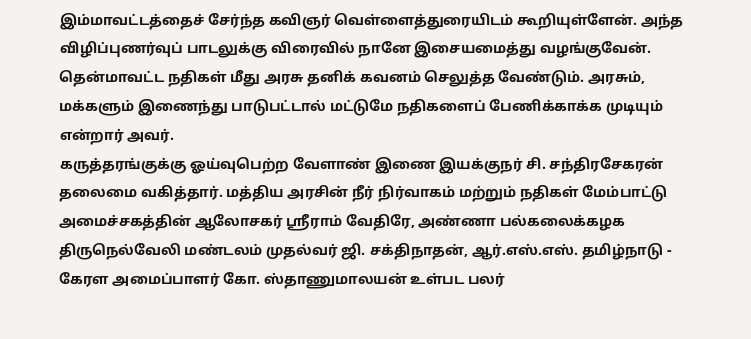இம்மாவட்டத்தைச் சேர்ந்த கவிஞர் வெள்ளைத்துரையிடம் கூறியுள்ளேன். அந்த விழிப்புணர்வுப் பாடலுக்கு விரைவில் நானே இசையமைத்து வழங்குவேன். தென்மாவட்ட நதிகள் மீது அரசு தனிக் கவனம் செலுத்த வேண்டும். அரசும், மக்களும் இணைந்து பாடுபட்டால் மட்டுமே நதிகளைப் பேணிக்காக்க முடியும் என்றார் அவர்.
கருத்தரங்குக்கு ஓய்வுபெற்ற வேளாண் இணை இயக்குநர் சி. சந்திரசேகரன் தலைமை வகித்தார். மத்திய அரசின் நீர் நிர்வாகம் மற்றும் நதிகள் மேம்பாட்டு அமைச்சகத்தின் ஆலோசகர் ஸ்ரீராம் வேதிரே, அண்ணா பல்கலைக்கழக திருநெல்வேலி மண்டலம் முதல்வர் ஜி. சக்திநாதன், ஆர்.எஸ்.எஸ். தமிழ்நாடு - கேரள அமைப்பாளர் கோ. ஸ்தாணுமாலயன் உள்பட பலர்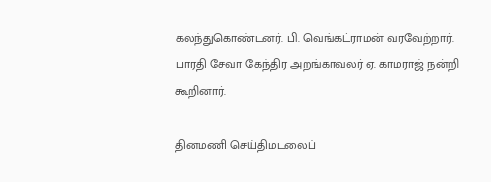கலந்துகொண்டனர். பி. வெங்கட்ராமன் வரவேற்றார். பாரதி சேவா கேந்திர அறங்காவலர் ஏ. காமராஜ் நன்றி கூறினார்.

தினமணி செய்திமடலைப்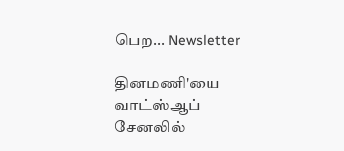பெற... Newsletter

தினமணி'யை வாட்ஸ்ஆப் சேனலில்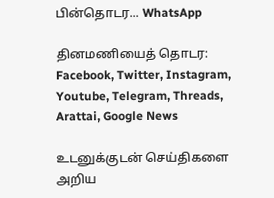பின்தொடர... WhatsApp

தினமணியைத் தொடர: Facebook, Twitter, Instagram, Youtube, Telegram, Threads, Arattai, Google News

உடனுக்குடன் செய்திகளை அறிய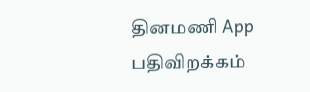தினமணி App பதிவிறக்கம்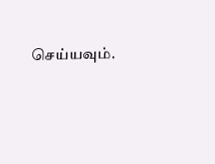செய்யவும்.